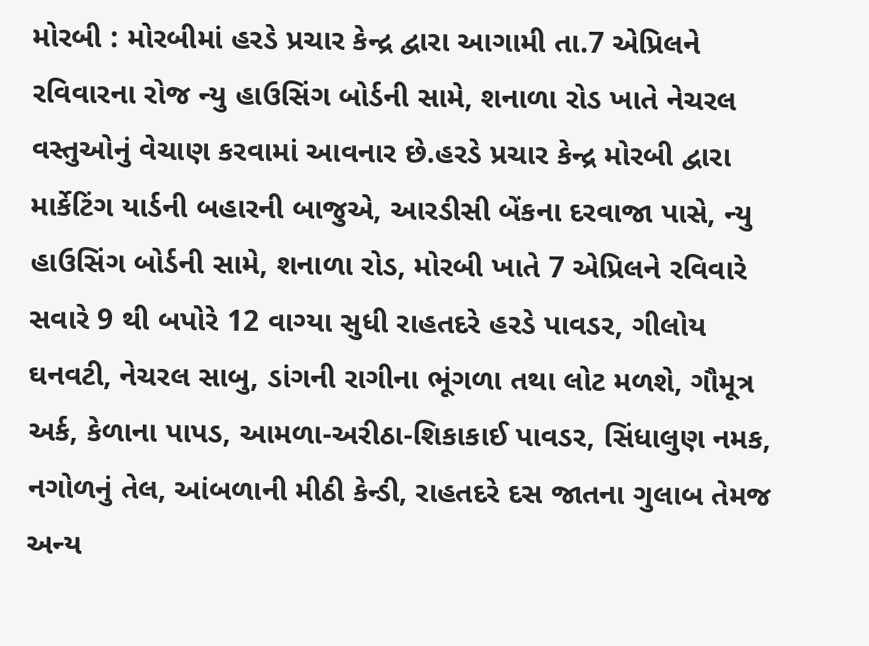મોરબી : મોરબીમાં હરડે પ્રચાર કેન્દ્ર દ્વારા આગામી તા.7 એપ્રિલને રવિવારના રોજ ન્યુ હાઉસિંગ બોર્ડની સામે, શનાળા રોડ ખાતે નેચરલ વસ્તુઓનું વેચાણ કરવામાં આવનાર છે.હરડે પ્રચાર કેન્દ્ર મોરબી દ્વારા માર્કેટિંગ યાર્ડની બહારની બાજુએ, આરડીસી બેંકના દરવાજા પાસે, ન્યુ હાઉસિંગ બોર્ડની સામે, શનાળા રોડ, મોરબી ખાતે 7 એપ્રિલને રવિવારે સવારે 9 થી બપોરે 12 વાગ્યા સુધી રાહતદરે હરડે પાવડર, ગીલોય ઘનવટી, નેચરલ સાબુ, ડાંગની રાગીના ભૂંગળા તથા લોટ મળશે, ગૌમૂત્ર અર્ક, કેળાના પાપડ, આમળા-અરીઠા-શિકાકાઈ પાવડર, સિંધાલુણ નમક, નગોળનું તેલ, આંબળાની મીઠી કેન્ડી, રાહતદરે દસ જાતના ગુલાબ તેમજ અન્ય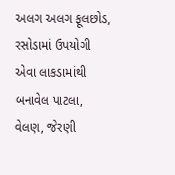અલગ અલગ ફૂલછોડ, રસોડામાં ઉપયોગી એવા લાકડામાંથી બનાવેલ પાટલા, વેલણ, જેરણી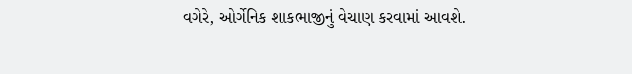વગેરે, ઓર્ગેનિક શાકભાજીનું વેચાણ કરવામાં આવશે.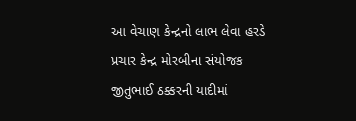આ વેચાણ કેન્દ્રનો લાભ લેવા હરડે પ્રચાર કેન્દ્ર મોરબીના સંયોજક જીતુભાઈ ઠક્કરની યાદીમાં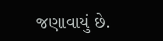જણાવાયું છે.